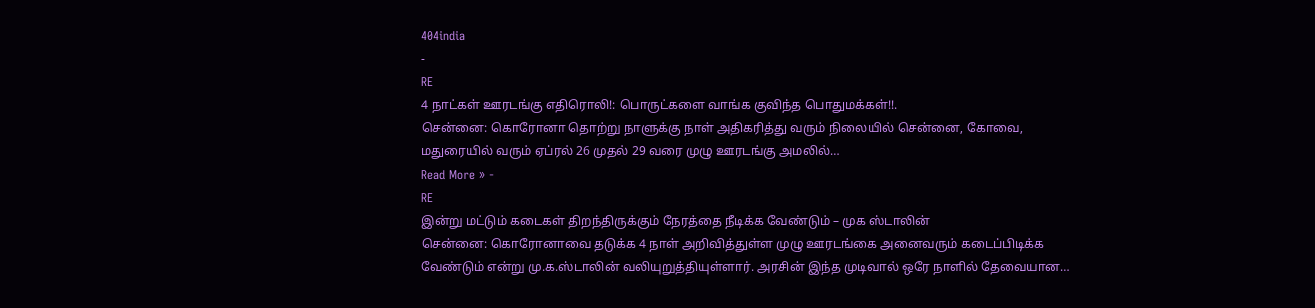404india
-
RE
4 நாட்கள் ஊரடங்கு எதிரொலி!: பொருட்களை வாங்க குவிந்த பொதுமக்கள்!!.
சென்னை: கொரோனா தொற்று நாளுக்கு நாள் அதிகரித்து வரும் நிலையில் சென்னை, கோவை, மதுரையில் வரும் ஏப்ரல் 26 முதல் 29 வரை முழு ஊரடங்கு அமலில்…
Read More » -
RE
இன்று மட்டும் கடைகள் திறந்திருக்கும் நேரத்தை நீடிக்க வேண்டும் – முக ஸ்டாலின்
சென்னை: கொரோனாவை தடுக்க 4 நாள் அறிவித்துள்ள முழு ஊரடங்கை அனைவரும் கடைப்பிடிக்க வேண்டும் என்று மு.க.ஸ்டாலின் வலியுறுத்தியுள்ளார். அரசின் இந்த முடிவால் ஒரே நாளில் தேவையான…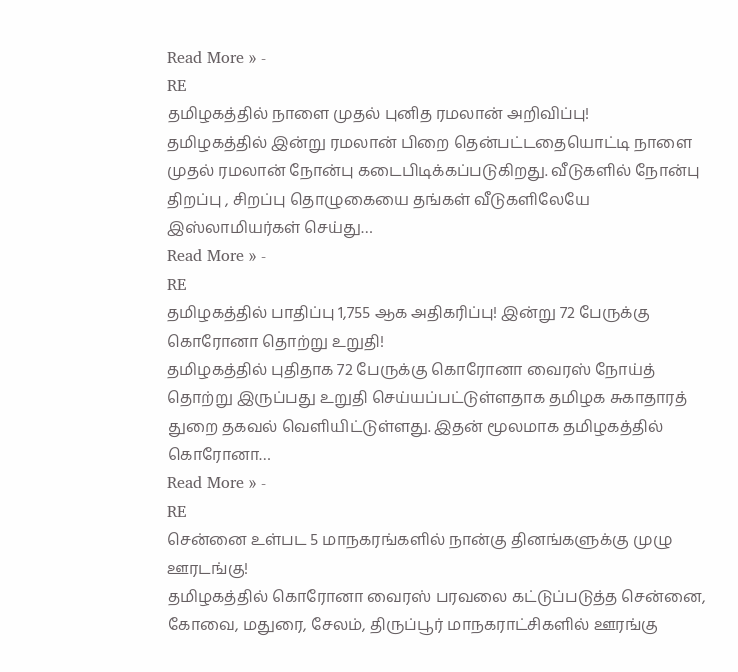Read More » -
RE
தமிழகத்தில் நாளை முதல் புனித ரமலான் அறிவிப்பு!
தமிழகத்தில் இன்று ரமலான் பிறை தென்பட்டதையொட்டி நாளை முதல் ரமலான் நோன்பு கடைபிடிக்கப்படுகிறது. வீடுகளில் நோன்பு திறப்பு , சிறப்பு தொழுகையை தங்கள் வீடுகளிலேயே இஸ்லாமியர்கள் செய்து…
Read More » -
RE
தமிழகத்தில் பாதிப்பு 1,755 ஆக அதிகரிப்பு! இன்று 72 பேருக்கு கொரோனா தொற்று உறுதி!
தமிழகத்தில் புதிதாக 72 பேருக்கு கொரோனா வைரஸ் நோய்த் தொற்று இருப்பது உறுதி செய்யப்பட்டுள்ளதாக தமிழக சுகாதாரத் துறை தகவல் வெளியிட்டுள்ளது. இதன் மூலமாக தமிழகத்தில் கொரோனா…
Read More » -
RE
சென்னை உள்பட 5 மாநகரங்களில் நான்கு தினங்களுக்கு முழு ஊரடங்கு!
தமிழகத்தில் கொரோனா வைரஸ் பரவலை கட்டுப்படுத்த சென்னை, கோவை, மதுரை, சேலம், திருப்பூர் மாநகராட்சிகளில் ஊரங்கு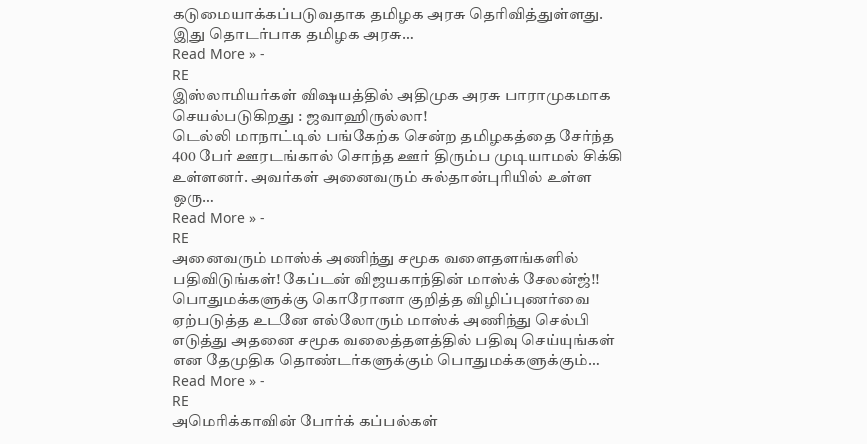கடுமையாக்கப்படுவதாக தமிழக அரசு தெரிவித்துள்ளது. இது தொடர்பாக தமிழக அரசு…
Read More » -
RE
இஸ்லாமியர்கள் விஷயத்தில் அதிமுக அரசு பாராமுகமாக செயல்படுகிறது : ஜவாஹிருல்லா!
டெல்லி மாநாட்டில் பங்கேற்க சென்ற தமிழகத்தை சேர்ந்த 400 பேர் ஊரடங்கால் சொந்த ஊர் திரும்ப முடியாமல் சிக்கி உள்ளனர். அவர்கள் அனைவரும் சுல்தான்புரியில் உள்ள ஒரு…
Read More » -
RE
அனைவரும் மாஸ்க் அணிந்து சமூக வளைதளங்களில் பதிவிடுங்கள்! கேப்டன் விஜயகாந்தின் மாஸ்க் சேலன்ஜ்!!
பொதுமக்களுக்கு கொரோனா குறித்த விழிப்புணர்வை ஏற்படுத்த உடனே எல்லோரும் மாஸ்க் அணிந்து செல்பி எடுத்து அதனை சமூக வலைத்தளத்தில் பதிவு செய்யுங்கள் என தேமுதிக தொண்டர்களுக்கும் பொதுமக்களுக்கும்…
Read More » -
RE
அமெரிக்காவின் போர்க் கப்பல்கள்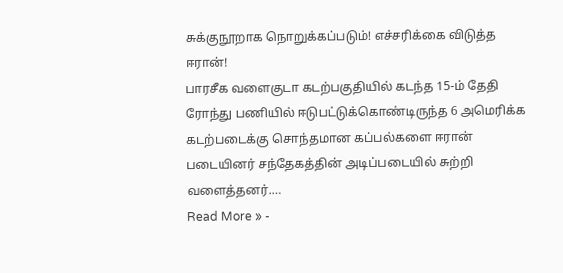சுக்குநூறாக நொறுக்கப்படும்! எச்சரிக்கை விடுத்த ஈரான்!
பாரசீக வளைகுடா கடற்பகுதியில் கடந்த 15-ம் தேதி ரோந்து பணியில் ஈடுபட்டுக்கொண்டிருந்த 6 அமெரிக்க கடற்படைக்கு சொந்தமான கப்பல்களை ஈரான் படையினர் சந்தேகத்தின் அடிப்படையில் சுற்றி வளைத்தனர்.…
Read More » -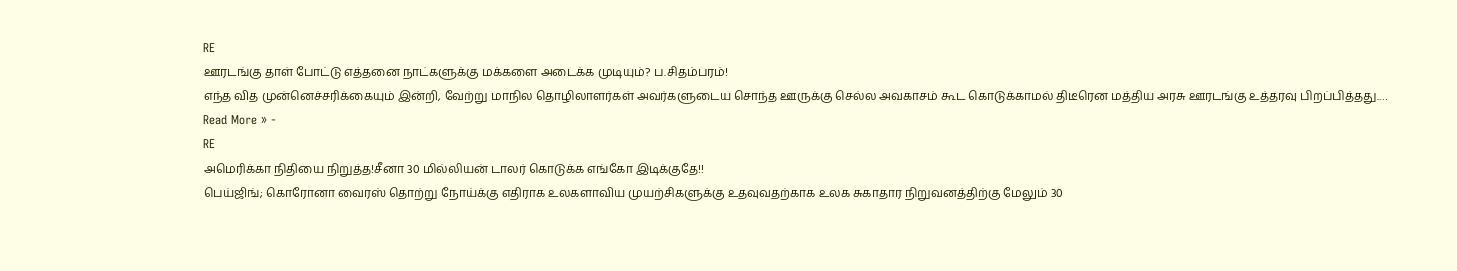RE
ஊரடங்கு தாள் போட்டு எத்தனை நாட்களுக்கு மக்களை அடைக்க முடியும்? ப.சிதம்பரம்!
எந்த வித முன்னெச்சரிக்கையும் இன்றி, வேற்று மாநில தொழிலாளர்கள் அவர்களுடைய சொந்த ஊருக்கு செல்ல அவகாசம் கூட கொடுக்காமல் திடீரென மத்திய அரசு ஊரடங்கு உத்தரவு பிறப்பித்தது.…
Read More » -
RE
அமெரிக்கா நிதியை நிறுத்த!சீனா 30 மில்லியன் டாலர் கொடுக்க எங்கோ இடிக்குதே!!
பெய்ஜிங்; கொரோனா வைரஸ் தொற்று நோய்க்கு எதிராக உலகளாவிய முயற்சிகளுக்கு உதவுவதற்காக உலக சுகாதார நிறுவனத்திற்கு மேலும் 30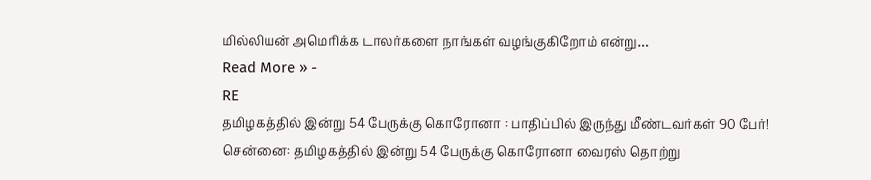மில்லியன் அமெரிக்க டாலர்களை நாங்கள் வழங்குகிறோம் என்று…
Read More » -
RE
தமிழகத்தில் இன்று 54 பேருக்கு கொரோனா : பாதிப்பில் இருந்து மீண்டவர்கள் 90 பேர்!
சென்னை: தமிழகத்தில் இன்று 54 பேருக்கு கொரோனா வைரஸ் தொற்று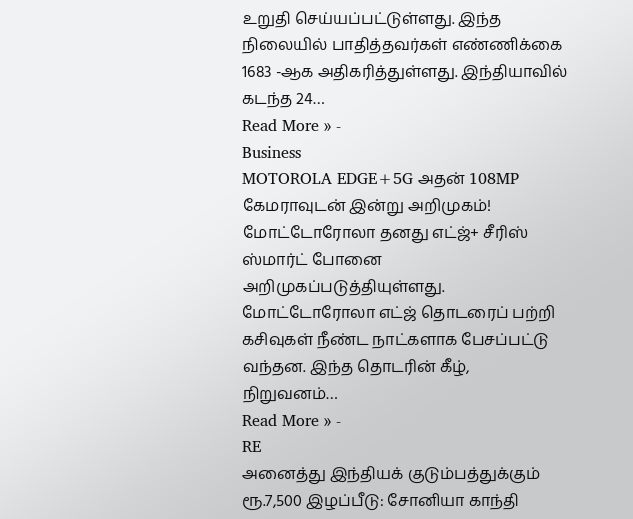உறுதி செய்யப்பட்டுள்ளது. இந்த நிலையில் பாதித்தவர்கள் எண்ணிக்கை 1683 -ஆக அதிகரித்துள்ளது. இந்தியாவில் கடந்த 24…
Read More » -
Business
MOTOROLA EDGE+5G அதன் 108MP கேமராவுடன் இன்று அறிமுகம்!
மோட்டோரோலா தனது எட்ஜ்+ சீரிஸ் ஸ்மார்ட் போனை அறிமுகப்படுத்தியுள்ளது. மோட்டோரோலா எட்ஜ் தொடரைப் பற்றி கசிவுகள் நீண்ட நாட்களாக பேசப்பட்டு வந்தன. இந்த தொடரின் கீழ், நிறுவனம்…
Read More » -
RE
அனைத்து இந்தியக் குடும்பத்துக்கும் ரூ.7,500 இழப்பீடு: சோனியா காந்தி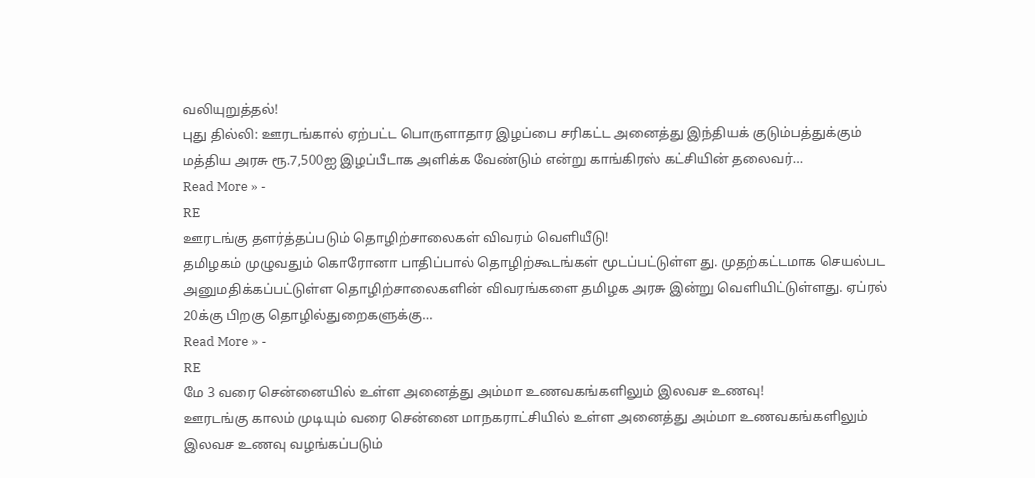வலியுறுத்தல்!
புது தில்லி: ஊரடங்கால் ஏற்பட்ட பொருளாதார இழப்பை சரிகட்ட அனைத்து இந்தியக் குடும்பத்துக்கும் மத்திய அரசு ரூ.7,500ஐ இழப்பீடாக அளிக்க வேண்டும் என்று காங்கிரஸ் கட்சியின் தலைவர்…
Read More » -
RE
ஊரடங்கு தளர்த்தப்படும் தொழிற்சாலைகள் விவரம் வெளியீடு!
தமிழகம் முழுவதும் கொரோனா பாதிப்பால் தொழிற்கூடங்கள் மூடப்பட்டுள்ள து. முதற்கட்டமாக செயல்பட அனுமதிக்கப்பட்டுள்ள தொழிற்சாலைகளின் விவரங்களை தமிழக அரசு இன்று வெளியிட்டுள்ளது. ஏப்ரல் 20க்கு பிறகு தொழில்துறைகளுக்கு…
Read More » -
RE
மே 3 வரை சென்னையில் உள்ள அனைத்து அம்மா உணவகங்களிலும் இலவச உணவு!
ஊரடங்கு காலம் முடியும் வரை சென்னை மாநகராட்சியில் உள்ள அனைத்து அம்மா உணவகங்களிலும் இலவச உணவு வழங்கப்படும்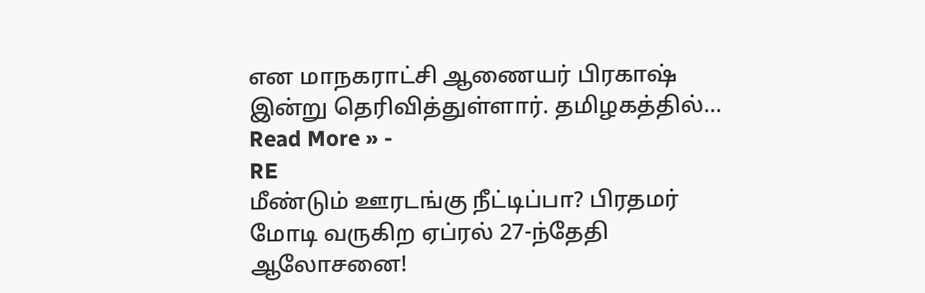என மாநகராட்சி ஆணையர் பிரகாஷ் இன்று தெரிவித்துள்ளார். தமிழகத்தில்…
Read More » -
RE
மீண்டும் ஊரடங்கு நீட்டிப்பா? பிரதமர் மோடி வருகிற ஏப்ரல் 27-ந்தேதி ஆலோசனை!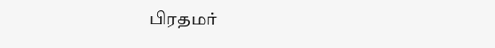பிரதமர்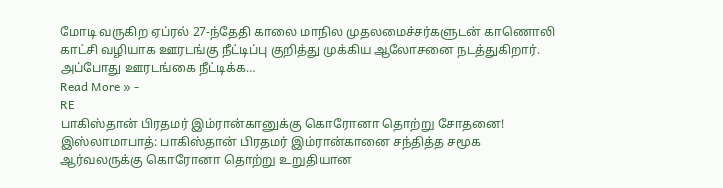மோடி வருகிற ஏப்ரல் 27-ந்தேதி காலை மாநில முதலமைச்சர்களுடன் காணொலி காட்சி வழியாக ஊரடங்கு நீட்டிப்பு குறித்து முக்கிய ஆலோசனை நடத்துகிறார். அப்போது ஊரடங்கை நீட்டிக்க…
Read More » -
RE
பாகிஸ்தான் பிரதமர் இம்ரான்கானுக்கு கொரோனா தொற்று சோதனை!
இஸ்லாமாபாத்: பாகிஸ்தான் பிரதமர் இம்ரான்கானை சந்தித்த சமூக ஆர்வலருக்கு கொரோனா தொற்று உறுதியான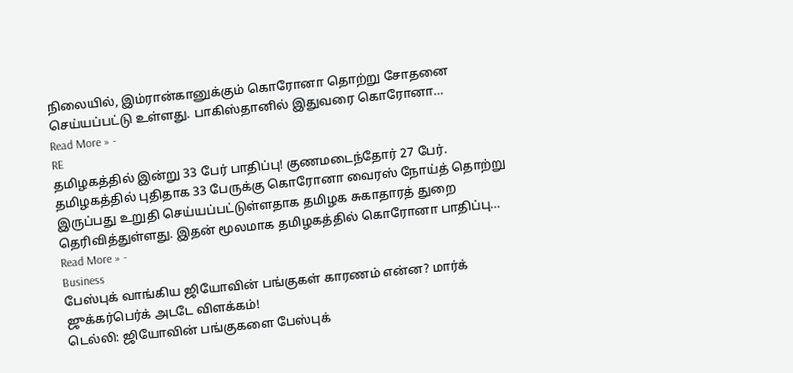நிலையில், இம்ரான்கானுக்கும் கொரோனா தொற்று சோதனை செய்யப்பட்டு உள்ளது. பாகிஸ்தானில் இதுவரை கொரோனா…
Read More » -
RE
தமிழகத்தில் இன்று 33 பேர் பாதிப்பு! குணமடைந்தோர் 27 பேர்.
தமிழகத்தில் புதிதாக 33 பேருக்கு கொரோனா வைரஸ் நோய்த் தொற்று இருப்பது உறுதி செய்யப்பட்டுள்ளதாக தமிழக சுகாதாரத் துறை தெரிவித்துள்ளது. இதன் மூலமாக தமிழகத்தில் கொரோனா பாதிப்பு…
Read More » -
Business
பேஸ்புக் வாங்கிய ஜியோவின் பங்குகள் காரணம் என்ன? மார்க் ஜுக்கர்பெர்க் அடடே விளக்கம்!
டெல்லி: ஜியோவின் பங்குகளை பேஸ்புக்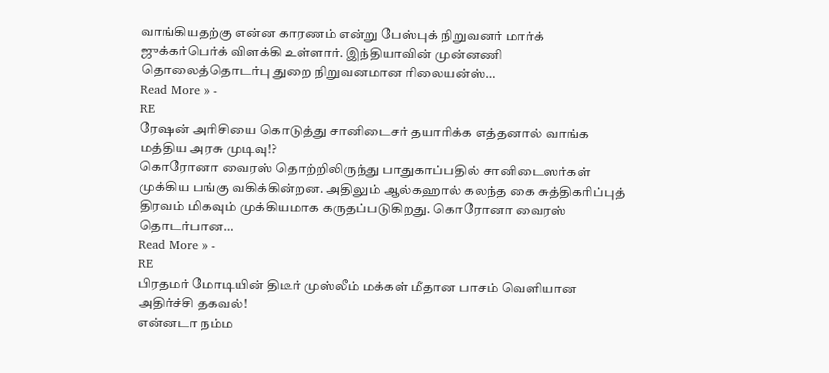வாங்கியதற்கு என்ன காரணம் என்று பேஸ்புக் நிறுவனர் மார்க் ஜுக்கர்பெர்க் விளக்கி உள்ளார். இந்தியாவின் முன்னணி தொலைத்தொடர்பு துறை நிறுவனமான ரிலையன்ஸ்…
Read More » -
RE
ரேஷன் அரிசியை கொடுத்து சானிடைசர் தயாரிக்க எத்தனால் வாங்க மத்திய அரசு முடிவு!?
கொரோனா வைரஸ் தொற்றிலிருந்து பாதுகாப்பதில் சானிடைஸர்கள் முக்கிய பங்கு வகிக்கின்றன. அதிலும் ஆல்கஹால் கலந்த கை சுத்திகரிப்புத் திரவம் மிகவும் முக்கியமாக கருதப்படுகிறது. கொரோனா வைரஸ் தொடர்பான…
Read More » -
RE
பிரதமர் மோடியின் திடீர் முஸ்லீம் மக்கள் மீதான பாசம் வெளியான அதிர்ச்சி தகவல்!
என்னடா நம்ம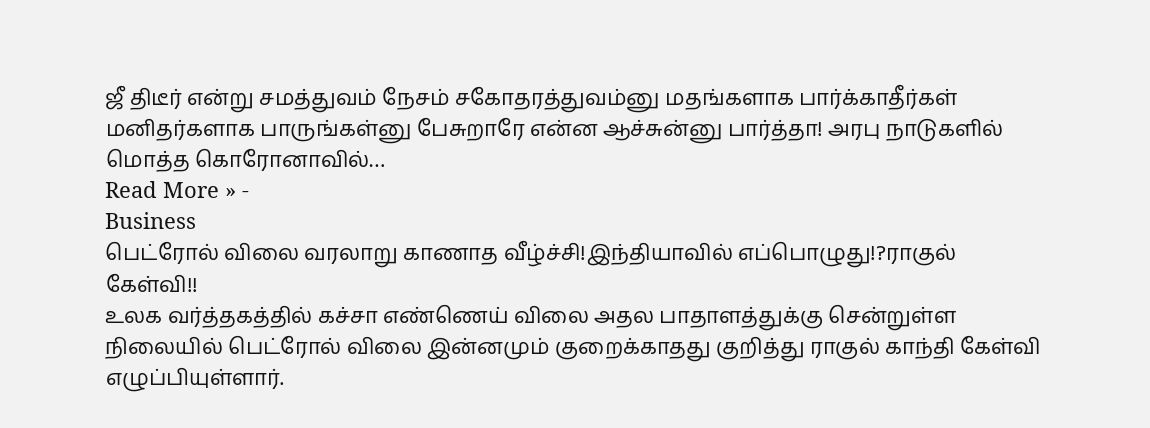ஜீ திடீர் என்று சமத்துவம் நேசம் சகோதரத்துவம்னு மதங்களாக பார்க்காதீர்கள் மனிதர்களாக பாருங்கள்னு பேசுறாரே என்ன ஆச்சுன்னு பார்த்தா! அரபு நாடுகளில் மொத்த கொரோனாவில்…
Read More » -
Business
பெட்ரோல் விலை வரலாறு காணாத வீழ்ச்சி!இந்தியாவில் எப்பொழுது!?ராகுல் கேள்வி!!
உலக வர்த்தகத்தில் கச்சா எண்ணெய் விலை அதல பாதாளத்துக்கு சென்றுள்ள நிலையில் பெட்ரோல் விலை இன்னமும் குறைக்காதது குறித்து ராகுல் காந்தி கேள்வி எழுப்பியுள்ளார்.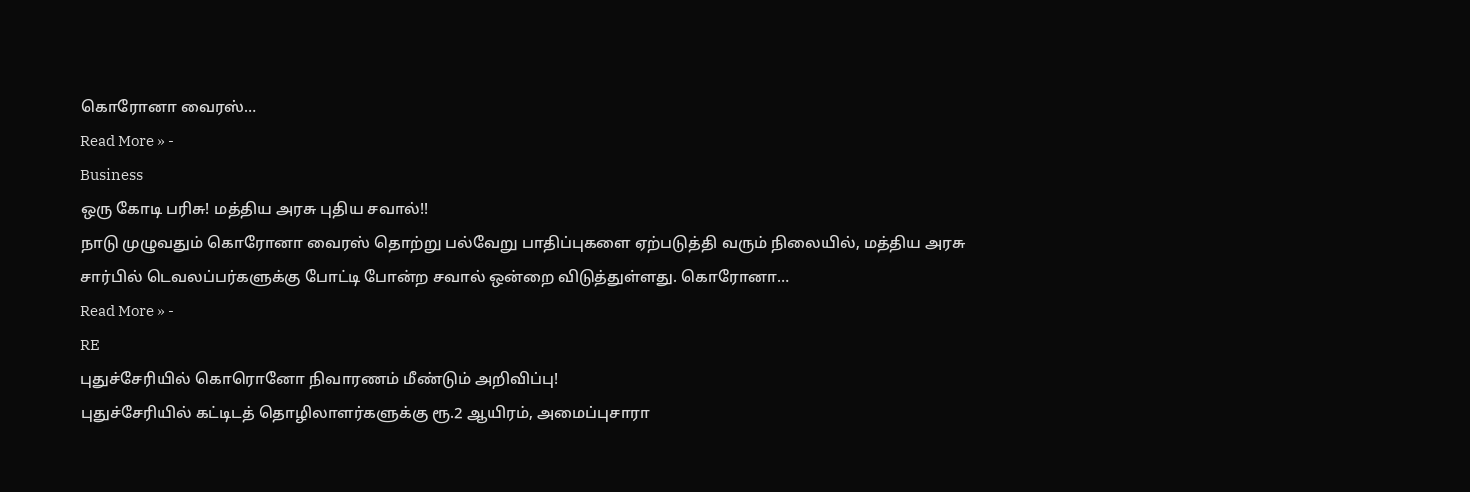கொரோனா வைரஸ்…
Read More » -
Business
ஒரு கோடி பரிசு! மத்திய அரசு புதிய சவால்!!
நாடு முழுவதும் கொரோனா வைரஸ் தொற்று பல்வேறு பாதிப்புகளை ஏற்படுத்தி வரும் நிலையில், மத்திய அரசு சார்பில் டெவலப்பர்களுக்கு போட்டி போன்ற சவால் ஒன்றை விடுத்துள்ளது. கொரோனா…
Read More » -
RE
புதுச்சேரியில் கொரொனோ நிவாரணம் மீண்டும் அறிவிப்பு!
புதுச்சேரியில் கட்டிடத் தொழிலாளர்களுக்கு ரூ.2 ஆயிரம், அமைப்புசாரா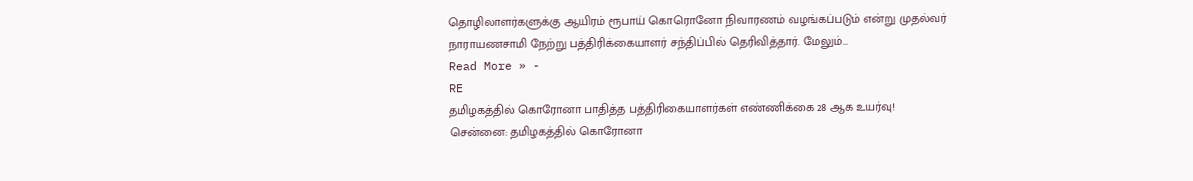தொழிலாளர்களுக்கு ஆயிரம் ரூபாய் கொரொனோ நிவாரணம் வழங்கப்படும் என்று முதல்வர் நாராயணசாமி நேற்று பத்திரிக்கையாளர் சந்திப்பில் தெரிவித்தார். மேலும்…
Read More » -
RE
தமிழகத்தில் கொரோனா பாதித்த பத்திரிகையாளர்கள் எண்ணிக்கை 28 ஆக உயர்வு!
சென்னை: தமிழகத்தில் கொரோனா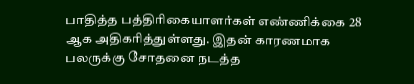பாதித்த பத்திரிகையாளர்கள் எண்ணிக்கை 28 ஆக அதிகரித்துள்ளது. இதன் காரணமாக பலருக்கு சோதனை நடத்த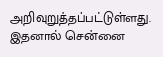அறிவுறுத்தப்பட்டுள்ளது. இதனால் சென்னை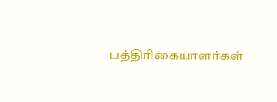பத்திரிகையாளர்கள்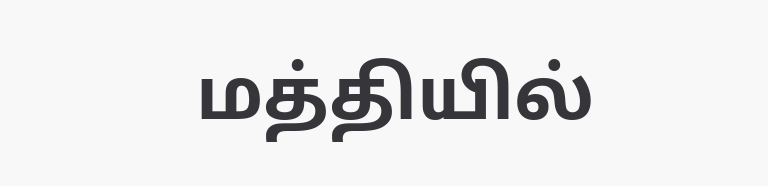மத்தியில்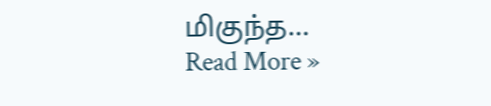மிகுந்த…
Read More »